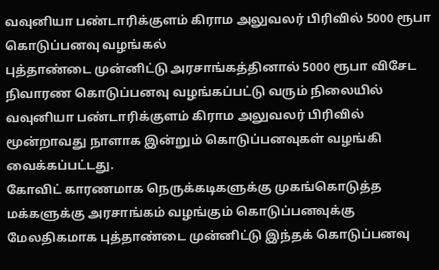வவுனியா பண்டாரிக்குளம் கிராம அலுவலர் பிரிவில் 5000 ரூபா கொடுப்பனவு வழங்கல்
புத்தாண்டை முன்னிட்டு அரசாங்கத்தினால் 5000 ரூபா விசேட நிவாரண கொடுப்பனவு வழங்கப்பட்டு வரும் நிலையில் வவுனியா பண்டாரிக்குளம் கிராம அலுவலர் பிரிவில் மூன்றாவது நாளாக இன்றும் கொடுப்பனவுகள் வழங்கி வைக்கப்பட்டது.
கோவிட் காரணமாக நெருக்கடிகளுக்கு முகங்கொடுத்த மக்களுக்கு அரசாங்கம் வழங்கும் கொடுப்பனவுக்கு மேலதிகமாக புத்தாண்டை முன்னிட்டு இந்தக் கொடுப்பனவு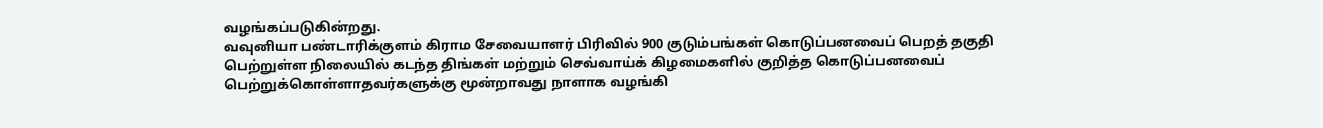வழங்கப்படுகின்றது.
வவுனியா பண்டாரிக்குளம் கிராம சேவையாளர் பிரிவில் 900 குடும்பங்கள் கொடுப்பனவைப் பெறத் தகுதி பெற்றுள்ள நிலையில் கடந்த திங்கள் மற்றும் செவ்வாய்க் கிழமைகளில் குறித்த கொடுப்பனவைப் பெற்றுக்கொள்ளாதவர்களுக்கு மூன்றாவது நாளாக வழங்கி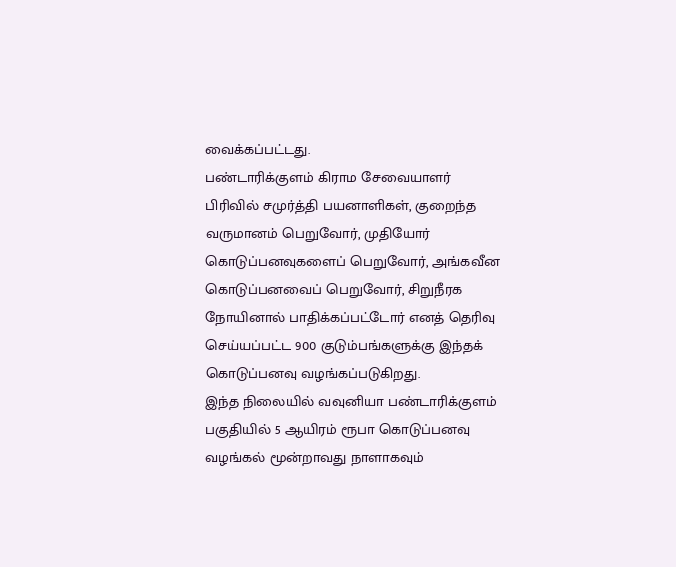வைக்கப்பட்டது.
பண்டாரிக்குளம் கிராம சேவையாளர் பிரிவில் சமுர்த்தி பயனாளிகள், குறைந்த வருமானம் பெறுவோர், முதியோர் கொடுப்பனவுகளைப் பெறுவோர், அங்கவீன கொடுப்பனவைப் பெறுவோர், சிறுநீரக நோயினால் பாதிக்கப்பட்டோர் எனத் தெரிவு செய்யப்பட்ட 900 குடும்பங்களுக்கு இந்தக் கொடுப்பனவு வழங்கப்படுகிறது.
இந்த நிலையில் வவுனியா பண்டாரிக்குளம் பகுதியில் 5 ஆயிரம் ரூபா கொடுப்பனவு வழங்கல் மூன்றாவது நாளாகவும்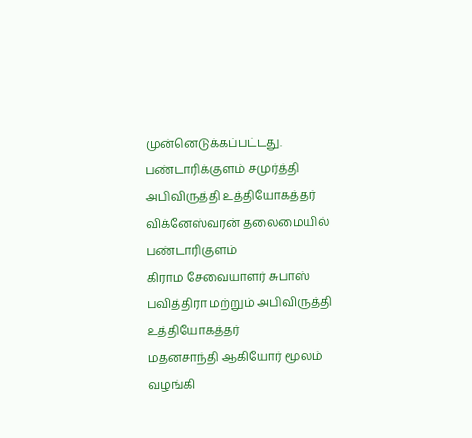முன்னெடுக்கப்பட்டது.
பண்டாரிக்குளம் சமுர்த்தி
அபிவிருத்தி உத்தியோகத்தர் விக்னேஸ்வரன் தலைமையில் பண்டாரிகுளம்
கிராம சேவையாளர் சுபாஸ் பவித்திரா மற்றும் அபிவிருத்தி உத்தியோகத்தர்
மதனசாந்தி ஆகியோர் மூலம் வழங்கி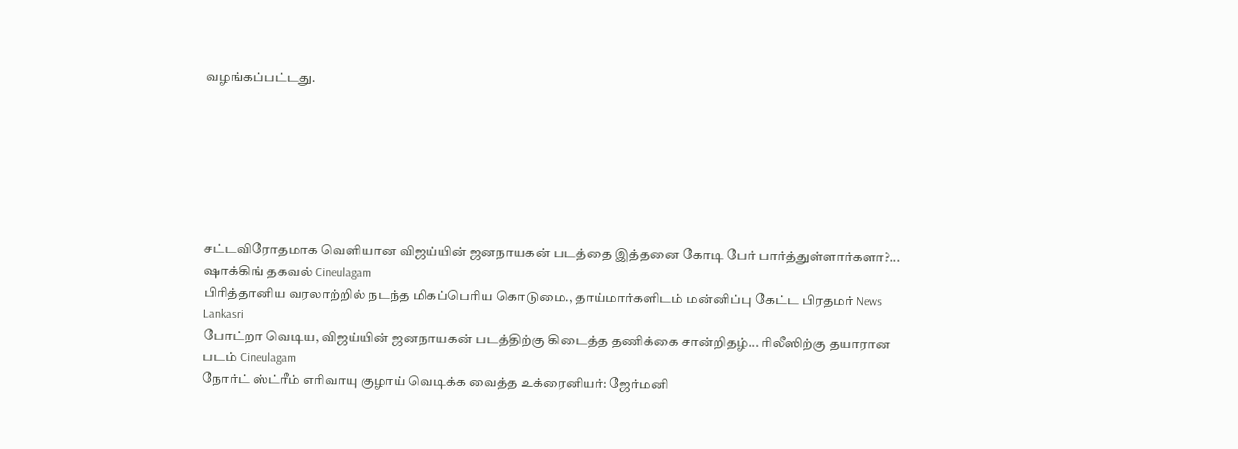வழங்கப்பட்டது.







சட்டவிரோதமாக வெளியான விஜய்யின் ஜனநாயகன் படத்தை இத்தனை கோடி பேர் பார்த்துள்ளார்களா?... ஷாக்கிங் தகவல் Cineulagam
பிரித்தானிய வரலாற்றில் நடந்த மிகப்பெரிய கொடுமை., தாய்மார்களிடம் மன்னிப்பு கேட்ட பிரதமர் News Lankasri
போட்றா வெடிய, விஜய்யின் ஜனநாயகன் படத்திற்கு கிடைத்த தணிக்கை சான்றிதழ்... ரிலீஸிற்கு தயாரான படம் Cineulagam
நோர்ட் ஸ்ட்ரீம் எரிவாயு குழாய் வெடிக்க வைத்த உக்ரைனியர்: ஜேர்மனி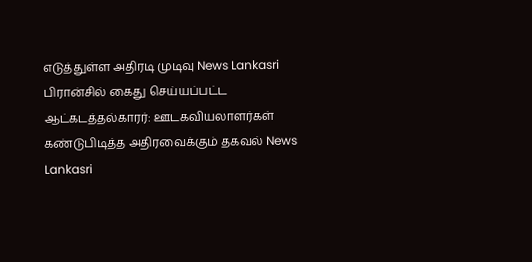எடுத்துள்ள அதிரடி முடிவு News Lankasri
பிரான்சில் கைது செய்யப்பட்ட ஆட்கடத்தல்காரர்: ஊடகவியலாளர்கள் கண்டுபிடித்த அதிரவைக்கும் தகவல் News Lankasri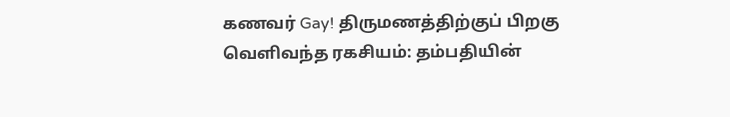கணவர் Gay! திருமணத்திற்குப் பிறகு வெளிவந்த ரகசியம்: தம்பதியின்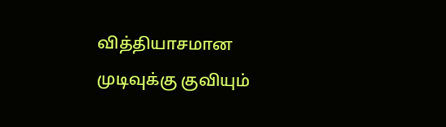வித்தியாசமான முடிவுக்கு குவியும்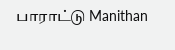பாராட்டு Manithan